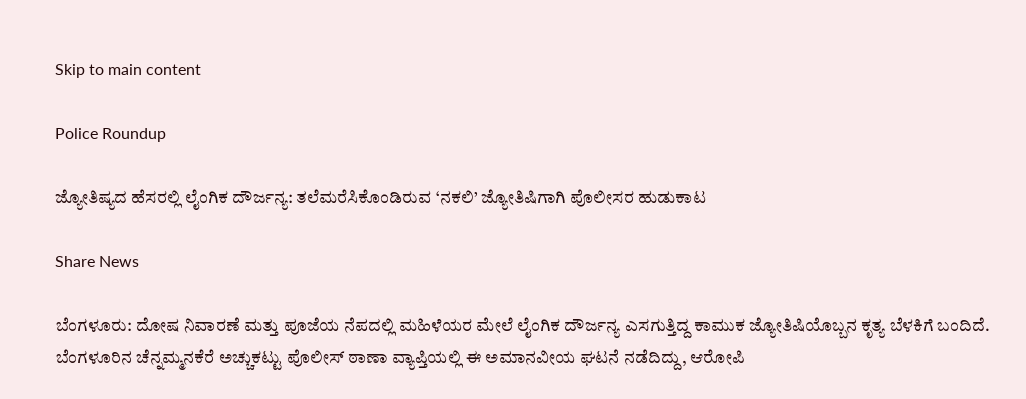Skip to main content

Police Roundup

ಜ್ಯೋತಿಷ್ಯದ ಹೆಸರಲ್ಲಿ ಲೈಂಗಿಕ ದೌರ್ಜನ್ಯ: ತಲೆಮರೆಸಿಕೊಂಡಿರುವ ‘ನಕಲಿ’ ಜ್ಯೋತಿಷಿಗಾಗಿ ಪೊಲೀಸರ ಹುಡುಕಾಟ

Share News

ಬೆಂಗಳೂರು: ದೋಷ ನಿವಾರಣೆ ಮತ್ತು ಪೂಜೆಯ ನೆಪದಲ್ಲಿ ಮಹಿಳೆಯರ ಮೇಲೆ ಲೈಂಗಿಕ ದೌರ್ಜನ್ಯ ಎಸಗುತ್ತಿದ್ದ ಕಾಮುಕ ಜ್ಯೋತಿಷಿಯೊಬ್ಬನ ಕೃತ್ಯ ಬೆಳಕಿಗೆ ಬಂದಿದೆ. ಬೆಂಗಳೂರಿನ ಚೆನ್ನಮ್ಮನಕೆರೆ ಅಚ್ಚುಕಟ್ಟು ಪೊಲೀಸ್ ಠಾಣಾ ವ್ಯಾಪ್ತಿಯಲ್ಲಿ ಈ ಅಮಾನವೀಯ ಘಟನೆ ನಡೆದಿದ್ದು, ಆರೋಪಿ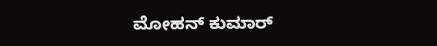ಮೋಹನ್ ಕುಮಾರ್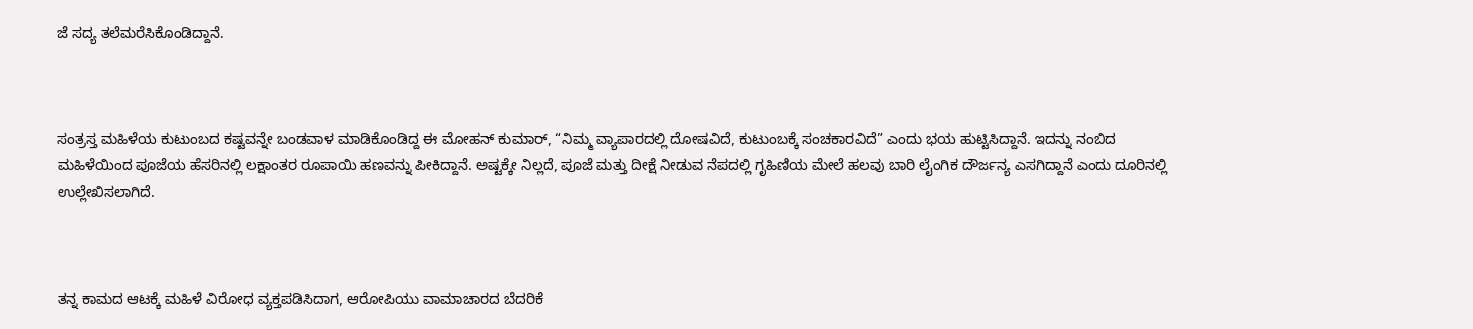ಜೆ ಸದ್ಯ ತಲೆಮರೆಸಿಕೊಂಡಿದ್ದಾನೆ.



ಸಂತ್ರಸ್ತ ಮಹಿಳೆಯ ಕುಟುಂಬದ ಕಷ್ಟವನ್ನೇ ಬಂಡವಾಳ ಮಾಡಿಕೊಂಡಿದ್ದ ಈ ಮೋಹನ್ ಕುಮಾರ್, “ನಿಮ್ಮ ವ್ಯಾಪಾರದಲ್ಲಿ ದೋಷವಿದೆ, ಕುಟುಂಬಕ್ಕೆ ಸಂಚಕಾರವಿದೆ” ಎಂದು ಭಯ ಹುಟ್ಟಿಸಿದ್ದಾನೆ. ಇದನ್ನು ನಂಬಿದ ಮಹಿಳೆಯಿಂದ ಪೂಜೆಯ ಹೆಸರಿನಲ್ಲಿ ಲಕ್ಷಾಂತರ ರೂಪಾಯಿ ಹಣವನ್ನು ಪೀಕಿದ್ದಾನೆ. ಅಷ್ಟಕ್ಕೇ ನಿಲ್ಲದೆ, ಪೂಜೆ ಮತ್ತು ದೀಕ್ಷೆ ನೀಡುವ ನೆಪದಲ್ಲಿ ಗೃಹಿಣಿಯ ಮೇಲೆ ಹಲವು ಬಾರಿ ಲೈಂಗಿಕ ದೌರ್ಜನ್ಯ ಎಸಗಿದ್ದಾನೆ ಎಂದು ದೂರಿನಲ್ಲಿ ಉಲ್ಲೇಖಿಸಲಾಗಿದೆ.



ತನ್ನ ಕಾಮದ ಆಟಕ್ಕೆ ಮಹಿಳೆ ವಿರೋಧ ವ್ಯಕ್ತಪಡಿಸಿದಾಗ, ಆರೋಪಿಯು ವಾಮಾಚಾರದ ಬೆದರಿಕೆ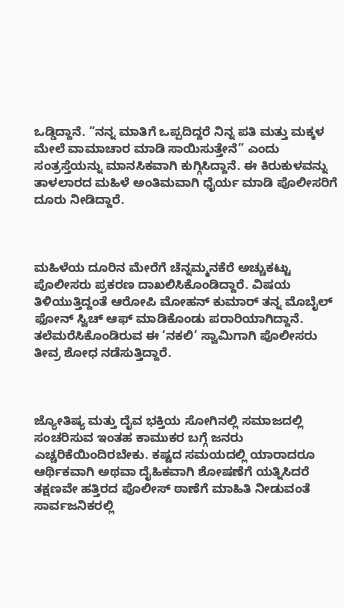ಒಡ್ಡಿದ್ದಾನೆ. “ನನ್ನ ಮಾತಿಗೆ ಒಪ್ಪದಿದ್ದರೆ ನಿನ್ನ ಪತಿ ಮತ್ತು ಮಕ್ಕಳ ಮೇಲೆ ವಾಮಾಚಾರ ಮಾಡಿ ಸಾಯಿಸುತ್ತೇನೆ” ಎಂದು ಸಂತ್ರಸ್ತೆಯನ್ನು ಮಾನಸಿಕವಾಗಿ ಕುಗ್ಗಿಸಿದ್ದಾನೆ. ಈ ಕಿರುಕುಳವನ್ನು ತಾಳಲಾರದ ಮಹಿಳೆ ಅಂತಿಮವಾಗಿ ಧೈರ್ಯ ಮಾಡಿ ಪೊಲೀಸರಿಗೆ ದೂರು ನೀಡಿದ್ದಾರೆ.



ಮಹಿಳೆಯ ದೂರಿನ ಮೇರೆಗೆ ಚೆನ್ನಮ್ಮನಕೆರೆ ಅಚ್ಚುಕಟ್ಟು ಪೊಲೀಸರು ಪ್ರಕರಣ ದಾಖಲಿಸಿಕೊಂಡಿದ್ದಾರೆ. ವಿಷಯ ತಿಳಿಯುತ್ತಿದ್ದಂತೆ ಆರೋಪಿ ಮೋಹನ್ ಕುಮಾರ್ ತನ್ನ ಮೊಬೈಲ್ ಫೋನ್ ಸ್ವಿಚ್ ಆಫ್ ಮಾಡಿಕೊಂಡು ಪರಾರಿಯಾಗಿದ್ದಾನೆ. ತಲೆಮರೆಸಿಕೊಂಡಿರುವ ಈ ‘ನಕಲಿ’ ಸ್ವಾಮಿಗಾಗಿ ಪೊಲೀಸರು ತೀವ್ರ ಶೋಧ ನಡೆಸುತ್ತಿದ್ದಾರೆ.



ಜ್ಯೋತಿಷ್ಯ ಮತ್ತು ದೈವ ಭಕ್ತಿಯ ಸೋಗಿನಲ್ಲಿ ಸಮಾಜದಲ್ಲಿ ಸಂಚರಿಸುವ ಇಂತಹ ಕಾಮುಕರ ಬಗ್ಗೆ ಜನರು ಎಚ್ಚರಿಕೆಯಿಂದಿರಬೇಕು. ಕಷ್ಟದ ಸಮಯದಲ್ಲಿ ಯಾರಾದರೂ ಆರ್ಥಿಕವಾಗಿ ಅಥವಾ ದೈಹಿಕವಾಗಿ ಶೋಷಣೆಗೆ ಯತ್ನಿಸಿದರೆ ತಕ್ಷಣವೇ ಹತ್ತಿರದ ಪೊಲೀಸ್ ಠಾಣೆಗೆ ಮಾಹಿತಿ ನೀಡುವಂತೆ ಸಾರ್ವಜನಿಕರಲ್ಲಿ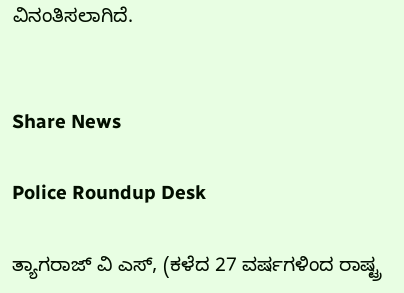ವಿನಂತಿಸಲಾಗಿದೆ.


Share News

Police Roundup Desk

ತ್ಯಾಗರಾಜ್ ವಿ ಎಸ್, (ಕಳೆದ 27 ವರ್ಷಗಳಿಂದ ರಾಷ್ಟ್ರ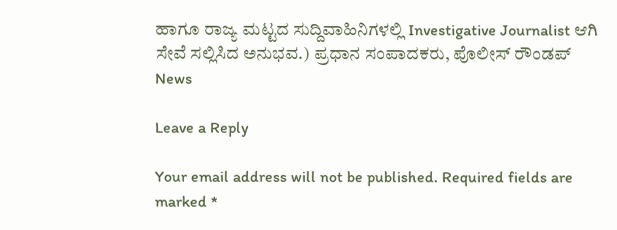ಹಾಗೂ ರಾಜ್ಯ ಮಟ್ಟದ ಸುದ್ದಿವಾಹಿನಿಗಳಲ್ಲಿ Investigative Journalist ಆಗಿ ಸೇವೆ ಸಲ್ಲಿಸಿದ ಅನುಭವ.) ಪ್ರಧಾನ ಸಂಪಾದಕರು, ಪೊಲೀಸ್ ರೌಂಡಪ್ News

Leave a Reply

Your email address will not be published. Required fields are marked *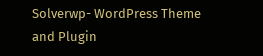Solverwp- WordPress Theme and Plugin